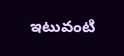ఇటువంటి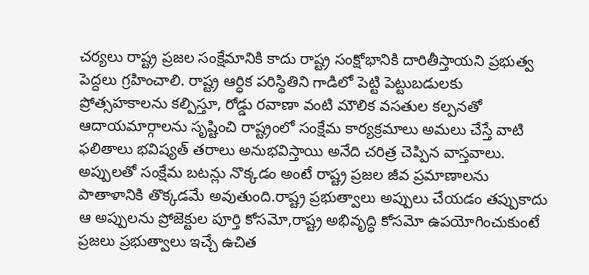చర్యలు రాష్ట్ర ప్రజల సంక్షేమానికి కాదు రాష్ట్ర సంక్షోభానికి దారితీస్తాయని ప్రభుత్వ పెద్దలు గ్రహించాలి. రాష్ట్ర ఆర్ధిక పరిస్థితిని గాడిలో పెట్టి పెట్టుబడులకు ప్రోత్సహకాలను కల్పిస్తూ, రోడ్డు రవాణా వంటి మౌలిక వసతుల కల్పనతో ఆదాయమార్గాలను సృష్టించి రాష్ట్రంలో సంక్షేమ కార్యక్రమాలు అమలు చేస్తే వాటి ఫలితాలు భవిష్యత్ తరాలు అనుభవిస్తాయి అనేది చరిత్ర చెప్పిన వాస్తవాలు.
అప్పులతో సంక్షేమ బటన్లు నొక్కడం అంటే రాష్ట్ర ప్రజల జీవ ప్రమాణాలను పాతాళానికి తొక్కడమే అవుతుంది.రాష్ట్ర ప్రభుత్వాలు అప్పులు చేయడం తప్పుకాదు ఆ అప్పులను ప్రోజెక్టుల పూర్తి కోసమో,రాష్ట్ర అభివృద్ధి కోసమో ఉపయోగించుకుంటే ప్రజలు ప్రభుత్వాలు ఇచ్చే ఉచిత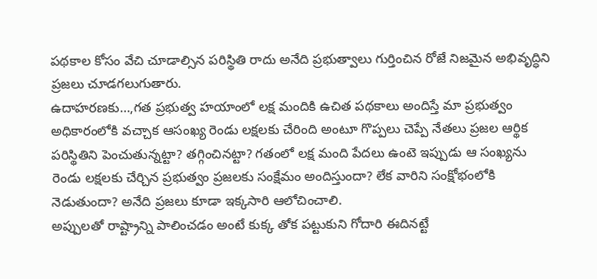పథకాల కోసం వేచి చూడాల్సిన పరిస్థితి రాదు అనేది ప్రభుత్వాలు గుర్తించిన రోజే నిజమైన అభివృద్ధిని ప్రజలు చూడగలుగుతారు.
ఉదాహరణకు…,గత ప్రభుత్వ హయాంలో లక్ష మందికి ఉచిత పథకాలు అందిస్తే మా ప్రభుత్వం అధికారంలోకి వచ్చాక ఆసంఖ్య రెండు లక్షలకు చేరింది అంటూ గొప్పలు చెప్పే నేతలు ప్రజల ఆర్థిక పరిస్థితిని పెంచుతున్నట్టా? తగ్గించినట్టా? గతంలో లక్ష మంది పేదలు ఉంటె ఇప్పుడు ఆ సంఖ్యను రెండు లక్షలకు చేర్చిన ప్రభుత్వం ప్రజలకు సంక్షేమం అందిస్తుందా? లేక వారిని సంక్షోభంలోకి నెడుతుందా? అనేది ప్రజలు కూడా ఇక్కసారి ఆలోచించాలి.
అప్పులతో రాష్ట్రాన్ని పాలించడం అంటే కుక్క తోక పట్టుకుని గోదారి ఈదినట్టే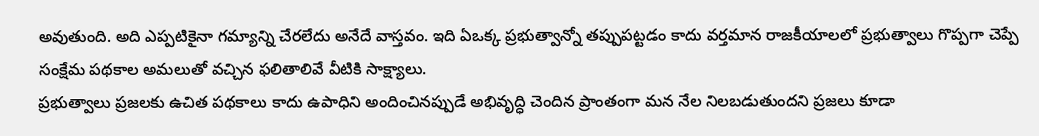అవుతుంది. అది ఎప్పటికైనా గమ్యాన్ని చేరలేదు అనేదే వాస్తవం. ఇది ఏఒక్క ప్రభుత్వాన్నో తప్పుపట్టడం కాదు వర్తమాన రాజకీయాలలో ప్రభుత్వాలు గొప్పగా చెప్పే సంక్షేమ పథకాల అమలుతో వచ్చిన ఫలితాలివే వీటికి సాక్ష్యాలు.
ప్రభుత్వాలు ప్రజలకు ఉచిత పథకాలు కాదు ఉపాధిని అందించినప్పుడే అభివృద్ధి చెందిన ప్రాంతంగా మన నేల నిలబడుతుందని ప్రజలు కూడా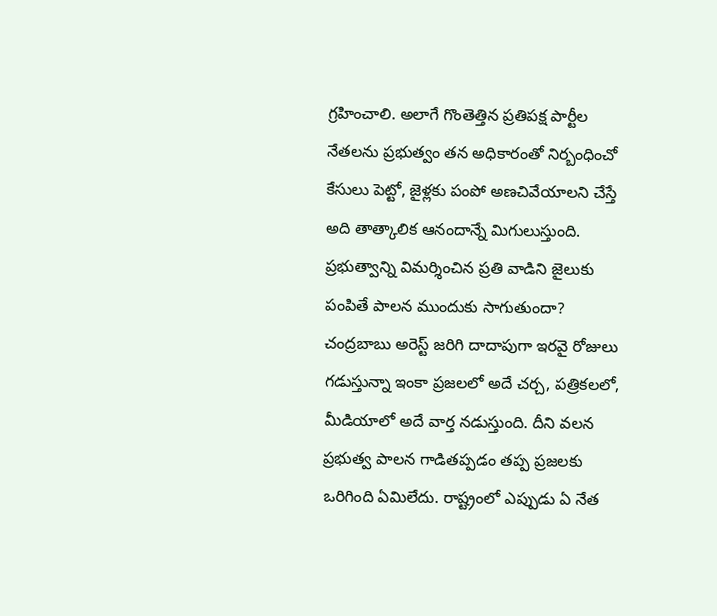గ్రహించాలి. అలాగే గొంతెత్తిన ప్రతిపక్ష పార్టీల నేతలను ప్రభుత్వం తన అధికారంతో నిర్బంధించో కేసులు పెట్టో, జైళ్లకు పంపో అణచివేయాలని చేస్తే అది తాత్కాలిక ఆనందాన్నే మిగులుస్తుంది. ప్రభుత్వాన్ని విమర్శించిన ప్రతి వాడిని జైలుకు పంపితే పాలన ముందుకు సాగుతుందా?
చంద్రబాబు అరెస్ట్ జరిగి దాదాపుగా ఇరవై రోజులు గడుస్తున్నా ఇంకా ప్రజలలో అదే చర్చ, పత్రికలలో, మీడియాలో అదే వార్త నడుస్తుంది. దీని వలన ప్రభుత్వ పాలన గాడితప్పడం తప్ప ప్రజలకు ఒరిగింది ఏమిలేదు. రాష్ట్రంలో ఎప్పుడు ఏ నేత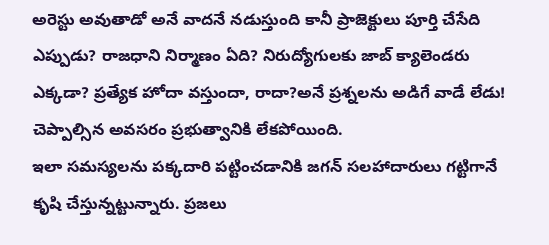అరెస్టు అవుతాడో అనే వాదనే నడుస్తుంది కానీ ప్రాజెక్టులు పూర్తి చేసేది ఎప్పుడు? రాజధాని నిర్మాణం ఏది? నిరుద్యోగులకు జాబ్ క్యాలెండరు ఎక్కడా? ప్రత్యేక హోదా వస్తుందా, రాదా?అనే ప్రశ్నలను అడిగే వాడే లేడు! చెప్పాల్సిన అవసరం ప్రభుత్వానికి లేకపోయింది.
ఇలా సమస్యలను పక్కదారి పట్టించడానికి జగన్ సలహాదారులు గట్టిగానే కృషి చేస్తున్నట్టున్నారు. ప్రజలు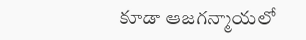కూడా ఆజగన్మాయలో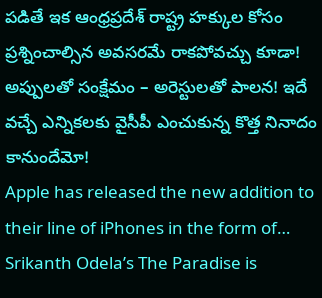పడితే ఇక ఆంధ్రప్రదేశ్ రాష్ట్ర హక్కుల కోసం ప్రశ్నించాల్సిన అవసరమే రాకపోవచ్చు కూడా! అప్పులతో సంక్షేమం – అరెస్టులతో పాలన! ఇదే వచ్చే ఎన్నికలకు వైసీపీ ఎంచుకున్న కొత్త నినాదం కానుందేమో!
Apple has released the new addition to their line of iPhones in the form of…
Srikanth Odela’s The Paradise is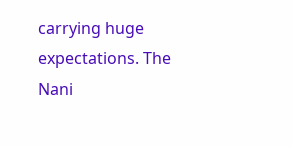carrying huge expectations. The Nani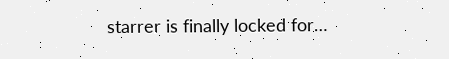starrer is finally locked for…